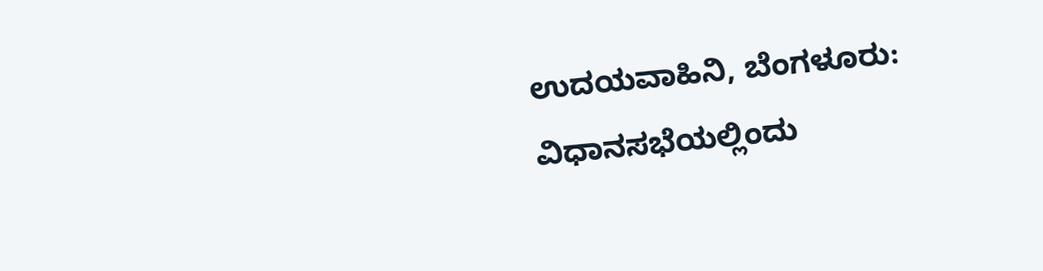ಉದಯವಾಹಿನಿ, ಬೆಂಗಳೂರು: ವಿಧಾನಸಭೆಯಲ್ಲಿಂದು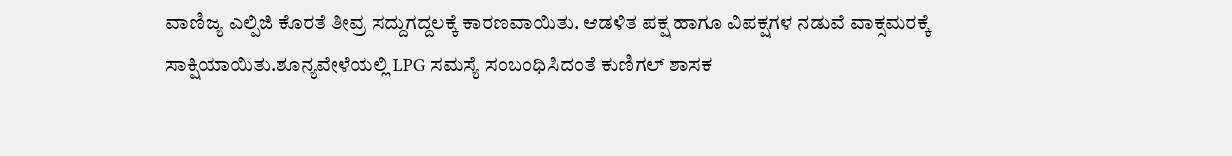ವಾಣಿಜ್ಯ ಎಲ್ಪಿಜಿ ಕೊರತೆ ತೀವ್ರ ಸದ್ದುಗದ್ದಲಕ್ಕೆ ಕಾರಣವಾಯಿತು. ಆಡಳಿತ ಪಕ್ಷ ಹಾಗೂ ವಿಪಕ್ಷಗಳ ನಡುವೆ ವಾಕ್ಸಮರಕ್ಕೆ ಸಾಕ್ಷಿಯಾಯಿತು.ಶೂನ್ಯವೇಳೆಯಲ್ಲಿ LPG ಸಮಸ್ಯೆ ಸಂಬಂಧಿಸಿದಂತೆ ಕುಣಿಗಲ್ ಶಾಸಕ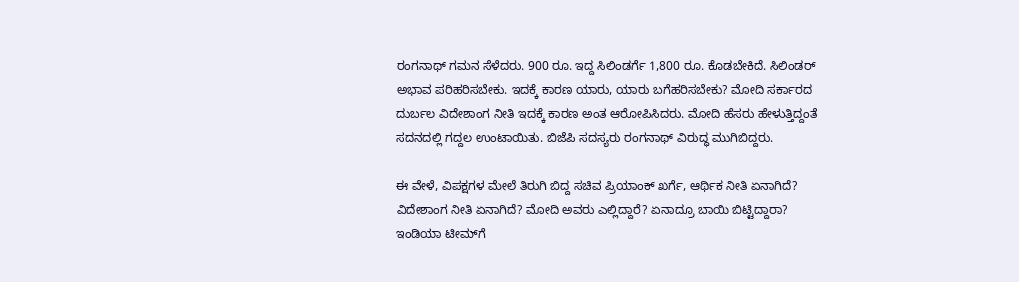ರಂಗನಾಥ್ ಗಮನ ಸೆಳೆದರು. 900 ರೂ. ಇದ್ದ ಸಿಲಿಂಡರ್ಗೆ 1,800 ರೂ. ಕೊಡಬೇಕಿದೆ. ಸಿಲಿಂಡರ್ ಅಭಾವ ಪರಿಹರಿಸಬೇಕು. ಇದಕ್ಕೆ ಕಾರಣ ಯಾರು, ಯಾರು ಬಗೆಹರಿಸಬೇಕು? ಮೋದಿ ಸರ್ಕಾರದ ದುರ್ಬಲ ವಿದೇಶಾಂಗ ನೀತಿ ಇದಕ್ಕೆ ಕಾರಣ ಅಂತ ಆರೋಪಿಸಿದರು. ಮೋದಿ ಹೆಸರು ಹೇಳುತ್ತಿದ್ದಂತೆ ಸದನದಲ್ಲಿ ಗದ್ದಲ ಉಂಟಾಯಿತು. ಬಿಜೆಪಿ ಸದಸ್ಯರು ರಂಗನಾಥ್ ವಿರುದ್ಧ ಮುಗಿಬಿದ್ದರು.

ಈ ವೇಳೆ, ವಿಪಕ್ಷಗಳ ಮೇಲೆ ತಿರುಗಿ ಬಿದ್ದ ಸಚಿವ ಪ್ರಿಯಾಂಕ್ ಖರ್ಗೆ, ಆರ್ಥಿಕ ನೀತಿ ಏನಾಗಿದೆ? ವಿದೇಶಾಂಗ ನೀತಿ ಏನಾಗಿದೆ? ಮೋದಿ ಅವರು ಎಲ್ಲಿದ್ದಾರೆ? ಏನಾದ್ರೂ ಬಾಯಿ ಬಿಟ್ಟಿದ್ದಾರಾ? ಇಂಡಿಯಾ ಟೀಮ್‌ಗೆ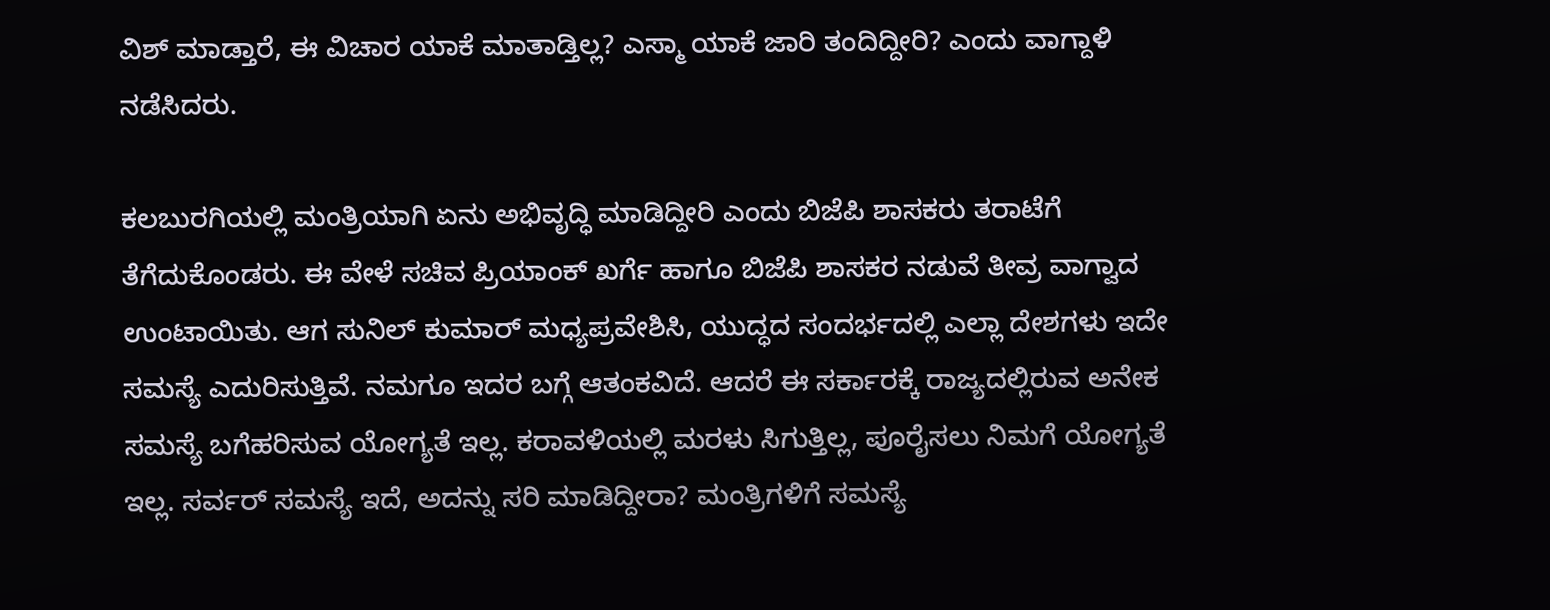ವಿಶ್ ಮಾಡ್ತಾರೆ, ಈ ವಿಚಾರ ಯಾಕೆ ಮಾತಾಡ್ತಿಲ್ಲ? ಎಸ್ಮಾ ಯಾಕೆ ಜಾರಿ ತಂದಿದ್ದೀರಿ? ಎಂದು ವಾಗ್ದಾಳಿ ನಡೆಸಿದರು‌.

ಕಲಬುರಗಿಯಲ್ಲಿ ಮಂತ್ರಿಯಾಗಿ ಏನು ಅಭಿವೃದ್ಧಿ ಮಾಡಿದ್ದೀರಿ ಎಂದು ಬಿಜೆಪಿ ಶಾಸಕರು ತರಾಟೆಗೆ ತೆಗೆದುಕೊಂಡರು. ಈ ವೇಳೆ ಸಚಿವ ಪ್ರಿಯಾಂಕ್ ಖರ್ಗೆ ಹಾಗೂ ಬಿಜೆಪಿ ಶಾಸಕರ ನಡುವೆ ತೀವ್ರ ವಾಗ್ವಾದ ಉಂಟಾಯಿತು‌. ಆಗ ಸುನಿಲ್ ಕುಮಾರ್ ಮಧ್ಯಪ್ರವೇಶಿಸಿ, ಯುದ್ಧದ ಸಂದರ್ಭದಲ್ಲಿ ಎಲ್ಲಾ ದೇಶಗಳು ಇದೇ ಸಮಸ್ಯೆ ಎದುರಿಸುತ್ತಿವೆ. ನಮಗೂ ಇದರ ಬಗ್ಗೆ ಆತಂಕವಿದೆ. ಆದರೆ ಈ ಸರ್ಕಾರಕ್ಕೆ ರಾಜ್ಯದಲ್ಲಿರುವ ಅನೇಕ ಸಮಸ್ಯೆ ಬಗೆಹರಿಸುವ ಯೋಗ್ಯತೆ ಇಲ್ಲ. ಕರಾವಳಿಯಲ್ಲಿ ಮರಳು ಸಿಗುತ್ತಿಲ್ಲ, ಪೂರೈಸಲು ನಿಮಗೆ ಯೋಗ್ಯತೆ ಇಲ್ಲ. ಸರ್ವರ್ ಸಮಸ್ಯೆ ಇದೆ, ಅದನ್ನು ಸರಿ ಮಾಡಿದ್ದೀರಾ? ಮಂತ್ರಿಗಳಿಗೆ ಸಮಸ್ಯೆ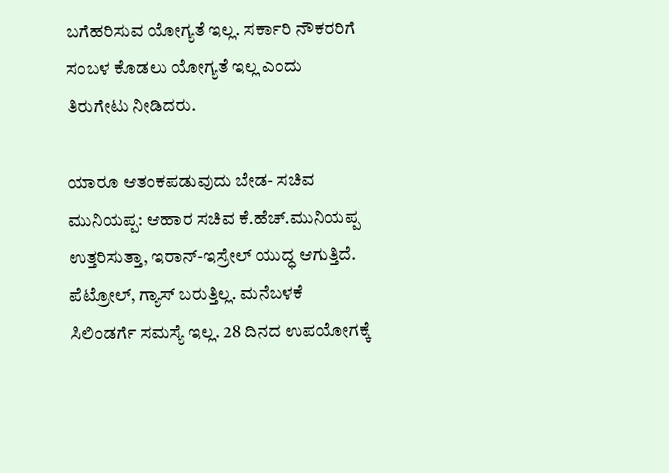ಬಗೆಹರಿಸುವ ಯೋಗ್ಯತೆ ಇಲ್ಲ. ಸರ್ಕಾರಿ ನೌಕರರಿಗೆ ಸಂಬಳ ಕೊಡಲು ಯೋಗ್ಯತೆ ಇಲ್ಲ ಎಂದು ತಿರುಗೇಟು ನೀಡಿದರು.

ಯಾರೂ ಆತಂಕಪಡುವುದು ಬೇಡ- ಸಚಿವ ಮುನಿಯಪ್ಪ: ಆಹಾರ ಸಚಿವ ಕೆ.ಹೆಚ್.ಮುನಿಯಪ್ಪ ಉತ್ತರಿಸುತ್ತಾ, ಇರಾನ್-ಇಸ್ರೇಲ್ ಯುದ್ಧ ಆಗುತ್ತಿದೆ. ಪೆಟ್ರೋಲ್, ಗ್ಯಾಸ್ ಬರುತ್ತಿಲ್ಲ. ಮನೆಬಳಕೆ ಸಿಲಿಂಡರ್ಗೆ ಸಮಸ್ಯೆ ಇಲ್ಲ. 28 ದಿನದ ಉಪಯೋಗಕ್ಕೆ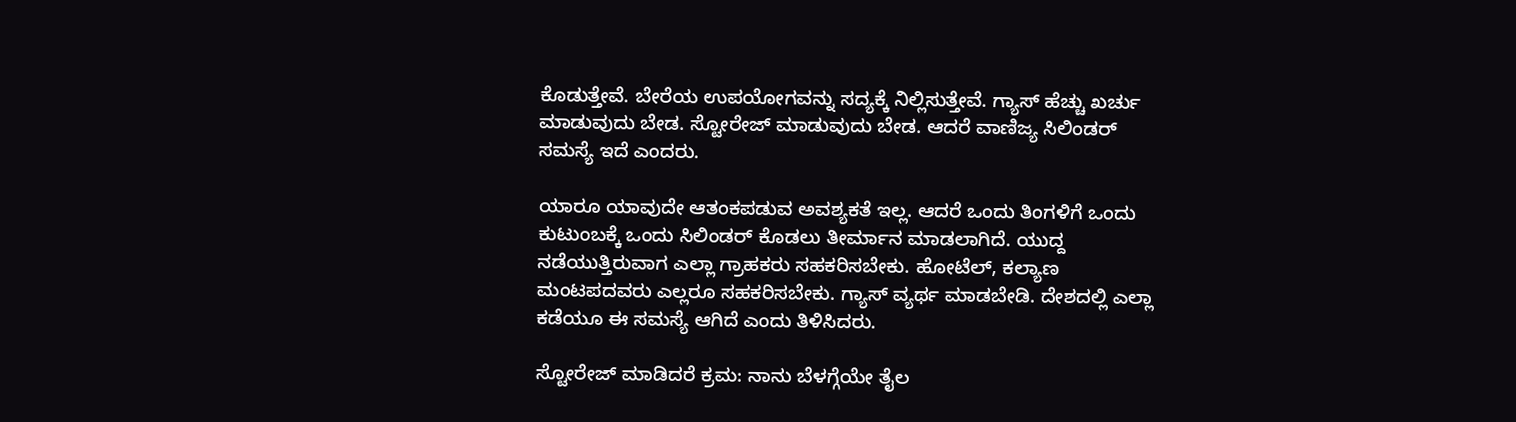ಕೊಡುತ್ತೇವೆ. ಬೇರೆಯ ಉಪಯೋಗವನ್ನು ಸದ್ಯಕ್ಕೆ ನಿಲ್ಲಿಸುತ್ತೇವೆ. ಗ್ಯಾಸ್ ಹೆಚ್ಚು ಖರ್ಚು ಮಾಡುವುದು ಬೇಡ. ಸ್ಟೋರೇಜ್ ಮಾಡುವುದು ಬೇಡ. ಆದರೆ ವಾಣಿಜ್ಯ ಸಿಲಿಂಡರ್ ಸಮಸ್ಯೆ ಇದೆ ಎಂದರು.

ಯಾರೂ ಯಾವುದೇ ಆತಂಕಪಡುವ ಅವಶ್ಯಕತೆ ಇಲ್ಲ. ಆದರೆ ಒಂದು ತಿಂಗಳಿಗೆ ಒಂದು ಕುಟುಂಬಕ್ಕೆ ಒಂದು ಸಿಲಿಂಡರ್ ಕೊಡಲು ತೀರ್ಮಾನ ಮಾಡಲಾಗಿದೆ. ಯುದ್ದ ನಡೆಯುತ್ತಿರುವಾಗ ಎಲ್ಲಾ ಗ್ರಾಹಕರು ಸಹಕರಿಸಬೇಕು‌. ಹೋಟೆಲ್, ಕಲ್ಯಾಣ ಮಂಟಪದವರು ಎಲ್ಲರೂ ಸಹಕರಿಸಬೇಕು. ಗ್ಯಾಸ್ ವ್ಯರ್ಥ ಮಾಡಬೇಡಿ. ದೇಶದಲ್ಲಿ ಎಲ್ಲಾ ಕಡೆಯೂ ಈ ಸಮಸ್ಯೆ ಆಗಿದೆ ಎಂದು ತಿಳಿಸಿದರು.

ಸ್ಟೋರೇಜ್ ಮಾಡಿದರೆ ಕ್ರಮ: ನಾನು ಬೆಳಗ್ಗೆಯೇ ತೈಲ‌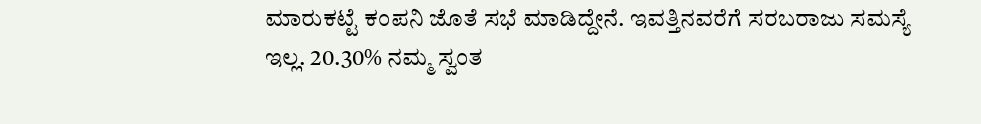ಮಾರುಕಟ್ಟೆ ಕಂಪನಿ‌ ಜೊತೆ ಸಭೆ ಮಾಡಿದ್ದೇನೆ. ಇವತ್ತಿನವರೆಗೆ ಸರಬರಾಜು ಸಮಸ್ಯೆ ಇಲ್ಲ. 20.30% ನಮ್ಮ ಸ್ವಂತ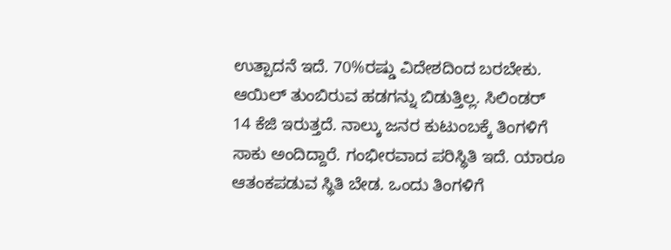ಉತ್ಪಾದನೆ ಇದೆ. 70%ರಷ್ಡು ವಿದೇಶದಿಂದ ಬರಬೇಕು. ಆಯಿಲ್ ತುಂಬಿರುವ ಹಡಗನ್ನು ಬಿಡುತ್ತಿಲ್ಲ. ಸಿಲಿಂಡರ್ 14 ಕೆಜಿ ಇರುತ್ತದೆ. ನಾಲ್ಕು ಜನರ ಕುಟುಂಬಕ್ಕೆ ತಿಂಗಳಿಗೆ ಸಾಕು ಅಂದಿದ್ದಾರೆ. ಗಂಭೀರವಾದ ಪರಿಸ್ಥಿತಿ ಇದೆ. ಯಾರೂ ಆತಂಕಪಡುವ ಸ್ಥಿತಿ ಬೇಡ. ಒಂದು ತಿಂಗಳಿಗೆ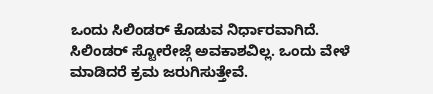ಒಂದು ಸಿಲಿಂಡರ್ ಕೊಡುವ ನಿರ್ಧಾರವಾಗಿದೆ‌. ಸಿಲಿಂಡರ್ ಸ್ಟೋರೇಜ್ಗೆ ಅವಕಾಶವಿಲ್ಲ. ಒಂದು ವೇಳೆ ಮಾಡಿದರೆ ಕ್ರಮ‌ ಜರುಗಿಸುತ್ತೇವೆ.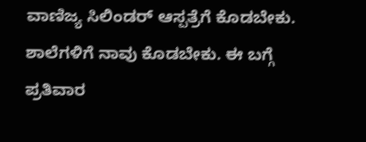ವಾಣಿಜ್ಯ ಸಿಲಿಂಡರ್ ಆಸ್ಪತ್ರೆಗೆ ಕೊಡಬೇಕು. ಶಾಲೆಗಳಿಗೆ ನಾವು ಕೊಡಬೇಕು‌‌. ಈ ಬಗ್ಗೆ ಪ್ರತಿವಾರ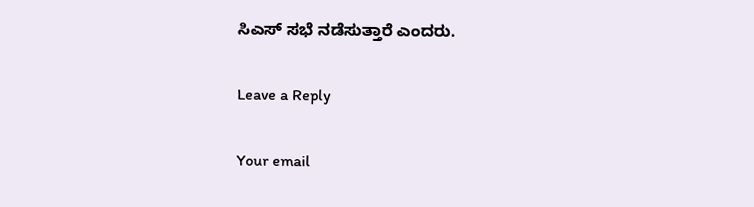ಸಿಎಸ್ ಸಭೆ ನಡೆಸುತ್ತಾರೆ ಎಂದರು.

Leave a Reply

Your email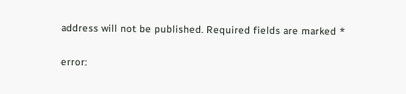address will not be published. Required fields are marked *

error: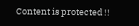Content is protected !!